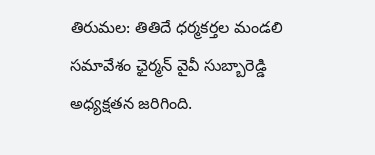తిరుమల: తితిదే ధర్మకర్తల మండలి సమావేశం ఛైర్మన్ వైవీ సుబ్బారెడ్డి అధ్యక్షతన జరిగింది.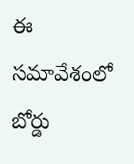ఈ సమావేశంలో బోర్డు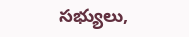సభ్యులు,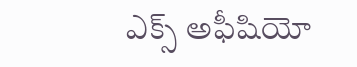ఎక్స్ అఫీషియో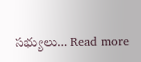సభ్యులు… Read more